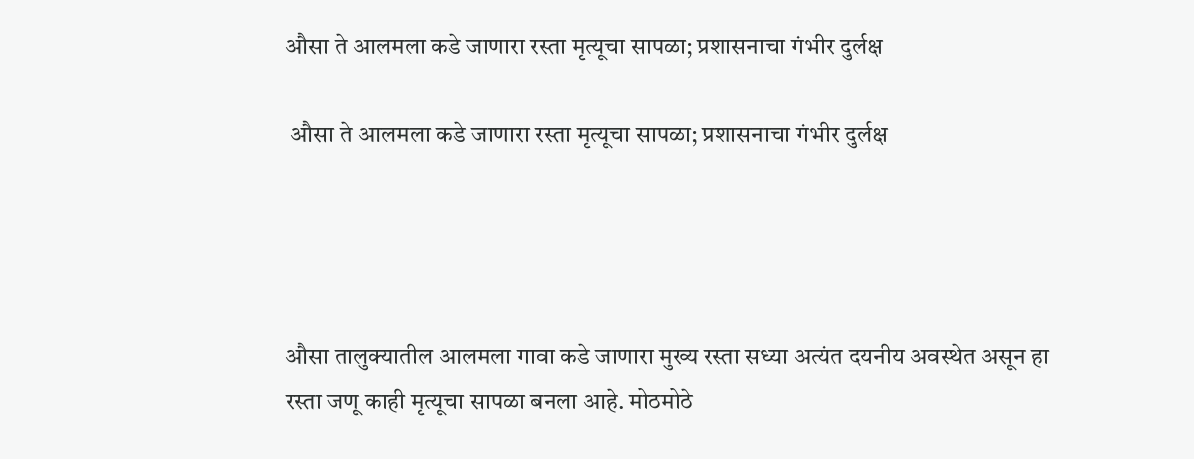औसा ते आलमला कडे जाणारा रस्ता मृत्यूचा सापळा; प्रशासनाचा गंभीर दुर्लक्ष

 औसा ते आलमला कडे जाणारा रस्ता मृत्यूचा सापळा; प्रशासनाचा गंभीर दुर्लक्ष




औसा तालुक्यातील आलमला गावा कडे जाणारा मुख्य रस्ता सध्या अत्यंत दयनीय अवस्थेत असून हा रस्ता जणू काही मृत्यूचा सापळा बनला आहे. मोठमोठे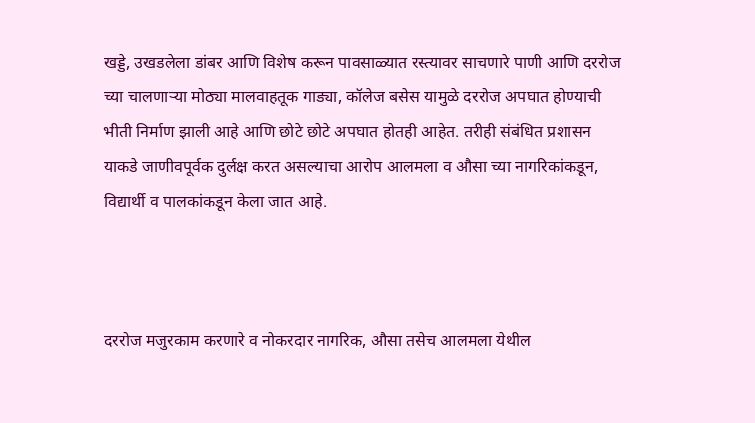खड्डे, उखडलेला डांबर आणि विशेष करून पावसाळ्यात रस्त्यावर साचणारे पाणी आणि दररोज च्या चालणाऱ्या मोठ्या मालवाहतूक गाड्या, कॉलेज बसेस यामुळे दररोज अपघात होण्याची भीती निर्माण झाली आहे आणि छोटे छोटे अपघात होतही आहेत. तरीही संबंधित प्रशासन याकडे जाणीवपूर्वक दुर्लक्ष करत असल्याचा आरोप आलमला व औसा च्या नागरिकांकडून, विद्यार्थी व पालकांकडून केला जात आहे.



दररोज मजुरकाम करणारे व नोकरदार नागरिक, औसा तसेच आलमला येथील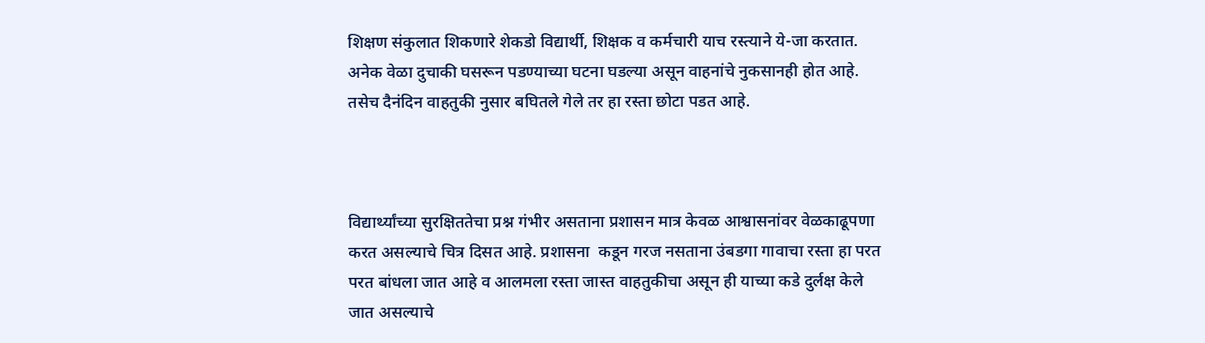शिक्षण संकुलात शिकणारे शेकडो विद्यार्थी, शिक्षक व कर्मचारी याच रस्त्याने ये-जा करतात. अनेक वेळा दुचाकी घसरून पडण्याच्या घटना घडल्या असून वाहनांचे नुकसानही होत आहे. तसेच दैनंदिन वाहतुकी नुसार बघितले गेले तर हा रस्ता छोटा पडत आहे.



विद्यार्थ्यांच्या सुरक्षिततेचा प्रश्न गंभीर असताना प्रशासन मात्र केवळ आश्वासनांवर वेळकाढूपणा करत असल्याचे चित्र दिसत आहे. प्रशासना  कडून गरज नसताना उंबडगा गावाचा रस्ता हा परत परत बांधला जात आहे व आलमला रस्ता जास्त वाहतुकीचा असून ही याच्या कडे दुर्लक्ष केले जात असल्याचे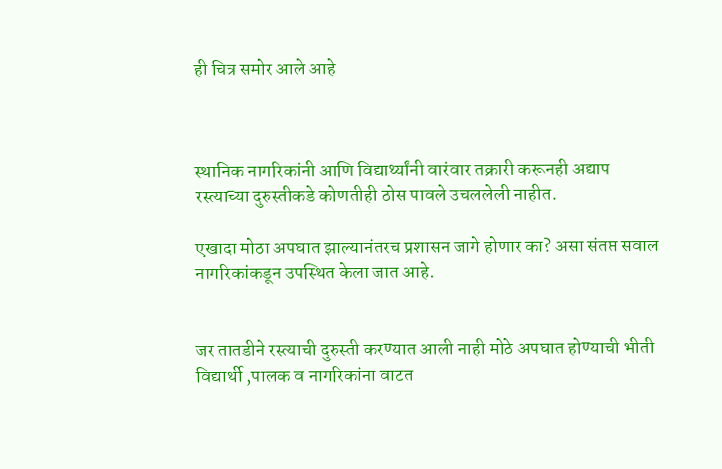ही चित्र समोर आले आहे



स्थानिक नागरिकांनी आणि विद्यार्थ्यांनी वारंवार तक्रारी करूनही अद्याप रस्त्याच्या दुरुस्तीकडे कोणतीही ठोस पावले उचललेली नाहीत.

एखादा मोठा अपघात झाल्यानंतरच प्रशासन जागे होणार का? असा संतप्त सवाल नागरिकांकडून उपस्थित केला जात आहे.


जर तातडीने रस्त्याची दुरुस्ती करण्यात आली नाही मोठे अपघात होण्याची भीती विद्यार्थी ,पालक व नागरिकांना वाटत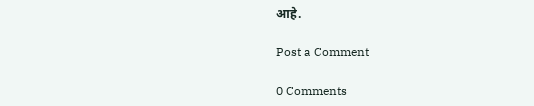आहे.

Post a Comment

0 Comments